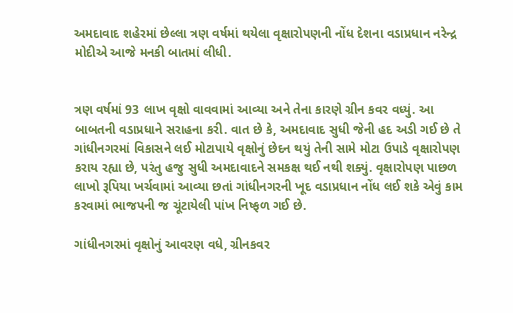અમદાવાદ શહેરમાં છેલ્લા ત્રણ વર્ષમાં થયેલા વૃક્ષારોપણની નોંધ દેશના વડાપ્રધાન નરેન્દ્ર મોદીએ આજે મનકી બાતમાં લીધી.


ત્રણ વર્ષમાં 93 લાખ વૃક્ષો વાવવામાં આવ્યા અને તેના કારણે ગ્રીન કવર વધ્યું. આ બાબતની વડાપ્રધાને સરાહના કરી. વાત છે કે, અમદાવાદ સુધી જેની હદ અડી ગઈ છે તે ગાંધીનગરમાં વિકાસને લઈ મોટાપાયે વૃક્ષોનું છેદન થયું તેની સામે મોટા ઉપાડે વૃક્ષારોપણ કરાય રહ્યા છે, પરંતુ હજુ સુધી અમદાવાદને સમકક્ષ થઈ નથી શક્યું. વૃક્ષારોપણ પાછળ લાખો રૂપિયા ખર્ચવામાં આવ્યા છતાં ગાંધીનગરની ખૂદ વડાપ્રધાન નોંધ લઈ શકે એવું કામ કરવામાં ભાજપની જ ચૂંટાયેલી પાંખ નિષ્ફળ ગઈ છે.

ગાંધીનગરમાં વૃક્ષોનું આવરણ વધે, ગ્રીનકવર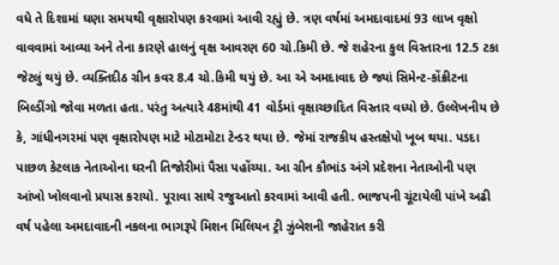વધે તે દિશામાં ઘણા સમયથી વૃક્ષારોપણ કરવામાં આવી રહ્યું છે. ત્રણ વર્ષમાં અમદાવાદમાં 93 લાખ વૃક્ષો વાવવામાં આવ્યા અને તેના કારણે હાલનું વૃક્ષ આવરણ 60 ચો.કિમી છે. જે શહેરના કુલ વિસ્તારના 12.5 ટકા જેટલું થયું છે. વ્યક્તિદીઠ ગ્રીન કવર 8.4 ચો.કિમી થયું છે. આ એ અમદાવાદ છે જ્યાં સિમેન્ટ-કોંક્રીટના બિલ્ડીંગો જોવા મળતા હતા. પરંતુ અત્યારે 48માંથી 41 વોર્ડમાં વૃક્ષાચ્છાદિત વિસ્તાર વધ્યો છે. ઉલ્લેખનીય છે કે, ગાંધીનગરમાં પણ વૃક્ષારોપણ માટે મોટામોટા ટેન્ડર થયા છે. જેમાં રાજકીય હસ્તક્ષેપો ખૂબ થયા. પડદા પાછળ કેટલાક નેતાઓના ઘરની તિજોરીમાં પૈસા પહોંચ્યા. આ ગ્રીન કૌભાંડ અંગે પ્રદેશના નેતાઓની પણ આંખો ખોલવાનો પ્રયાસ કરાયો. પૂરાવા સાથે રજુઆતો કરવામાં આવી હતી. ભાજપની ચૂંટાયેલી પાંખે અઢી વર્ષ પહેલા અમદાવાદની નકલના ભાગરૂપે મિશન મિલિયન ટ્રી ઝુંબેશની જાહેરાત કરી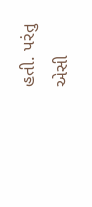હતી. પરંતુ એસી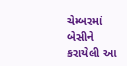ચેમ્બરમાં બેસીને કરાયેલી આ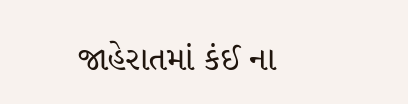જાહેરાતમાં કંઈ ના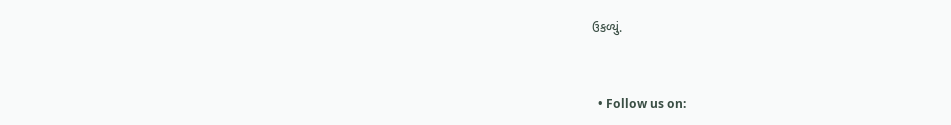ઉકળ્યું.


  • Follow us on: